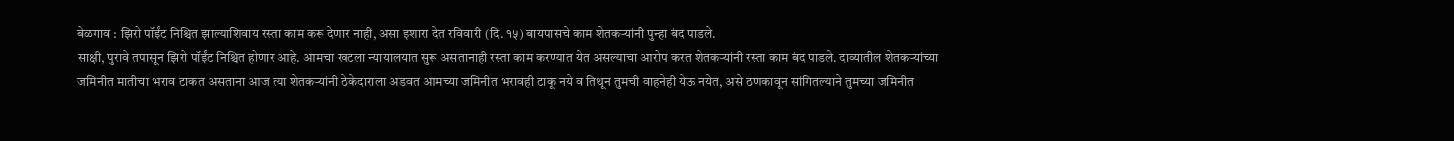बेळगाव : झिरो पॉईंट निश्चित झाल्याशिवाय रस्ता काम करू देणार नाही, असा इशारा देत रविवारी (दि. १५) बायपासचे काम शेतकऱ्यांनी पुन्हा बंद पाडले.
साक्षी, पुरावे तपासून झिरो पॉईंट निश्चित होणार आहे. आमचा खटला न्यायालयात सुरू असतानाही रस्ता काम करण्यात येत असल्याचा आरोप करत शेतकऱ्यांनी रस्ता काम बंद पाडले. दाव्यातील शेतकऱ्यांच्या जमिनीत मातीचा भराव टाकत असताना आज त्या शेतकऱ्यांनी ठेकेदाराला अडवत आमच्या जमिनीत भरावही टाकू नये व तिथून तुमची वाहनेही येऊ नयेत, असे ठणकावून सांगितल्याने तुमच्या जमिनीत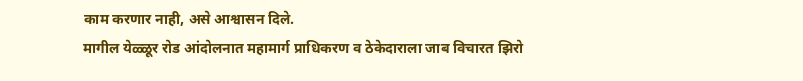काम करणार नाही, असे आश्वासन दिले.
मागील येळ्ळूर रोड आंदोलनात महामार्ग प्राधिकरण व ठेकेदाराला जाब विचारत झिरो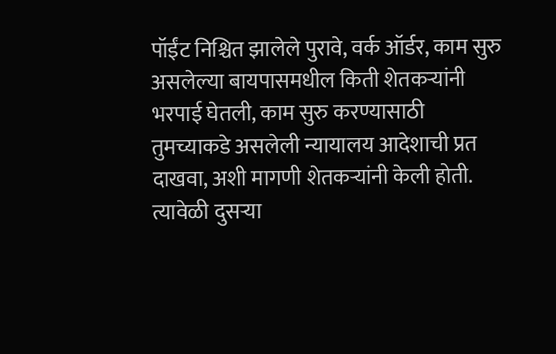पॉईंट निश्चित झालेले पुरावे, वर्क ऑर्डर, काम सुरु असलेल्या बायपासमधील किती शेतकऱ्यांनी भरपाई घेतली, काम सुरु करण्यासाठी तुमच्याकडे असलेली न्यायालय आदेशाची प्रत दाखवा, अशी मागणी शेतकऱ्यांनी केली होती. त्यावेळी दुसऱ्या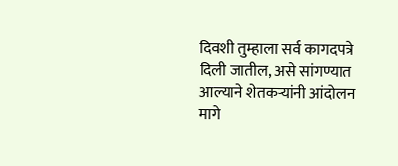दिवशी तुम्हाला सर्व कागदपत्रे दिली जातील, असे सांगण्यात आल्याने शेतकऱ्यांनी आंदोलन मागे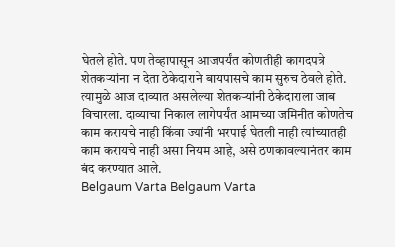घेतले होते. पण तेव्हापासून आजपर्यंत कोणतीही कागदपत्रे शेतकऱ्यांना न देता ठेकेदाराने बायपासचे काम सुरुच ठेवले होते. त्यामुळे आज दाव्यात असलेल्या शेतकऱ्यांनी ठेकेदाराला जाब विचारला. दाव्याचा निकाल लागेपर्यंत आमच्या जमिनीत कोणतेच काम करायचे नाही किंवा ज्यांनी भरपाई घेतली नाही त्यांच्यातही काम करायचे नाही असा नियम आहे, असे ठणकावल्यानंतर काम बंद करण्यात आले.
Belgaum Varta Belgaum Varta